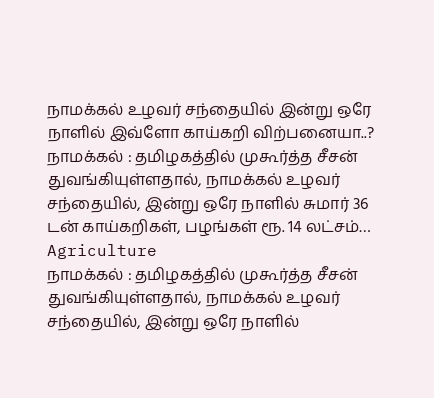நாமக்கல் உழவர் சந்தையில் இன்று ஒரே நாளில் இவ்ளோ காய்கறி விற்பனையா..?
நாமக்கல் : தமிழகத்தில் முகூர்த்த சீசன் துவங்கியுள்ளதால், நாமக்கல் உழவர் சந்தையில், இன்று ஒரே நாளில் சுமார் 36 டன் காய்கறிகள், பழங்கள் ரூ. 14 லட்சம்…
Agriculture
நாமக்கல் : தமிழகத்தில் முகூர்த்த சீசன் துவங்கியுள்ளதால், நாமக்கல் உழவர் சந்தையில், இன்று ஒரே நாளில்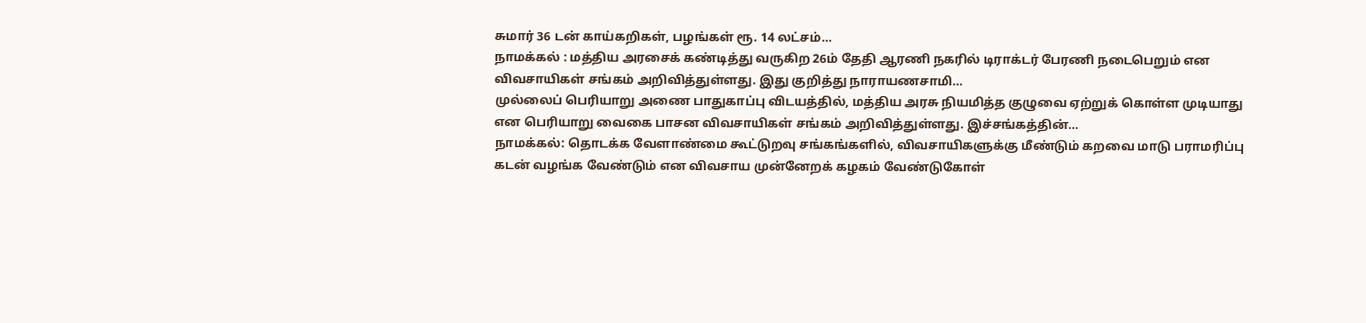சுமார் 36 டன் காய்கறிகள், பழங்கள் ரூ. 14 லட்சம்…
நாமக்கல் : மத்திய அரசைக் கண்டித்து வருகிற 26ம் தேதி ஆரணி நகரில் டிராக்டர் பேரணி நடைபெறும் என விவசாயிகள் சங்கம் அறிவித்துள்ளது. இது குறித்து நாராயணசாமி…
முல்லைப் பெரியாறு அணை பாதுகாப்பு விடயத்தில், மத்திய அரசு நியமித்த குழுவை ஏற்றுக் கொள்ள முடியாது என பெரியாறு வைகை பாசன விவசாயிகள் சங்கம் அறிவித்துள்ளது. இச்சங்கத்தின்…
நாமக்கல்: தொடக்க வேளாண்மை கூட்டுறவு சங்கங்களில், விவசாயிகளுக்கு மீண்டும் கறவை மாடு பராமரிப்பு கடன் வழங்க வேண்டும் என விவசாய முன்னேறக் கழகம் வேண்டுகோள்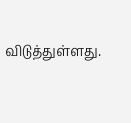விடுத்துள்ளது.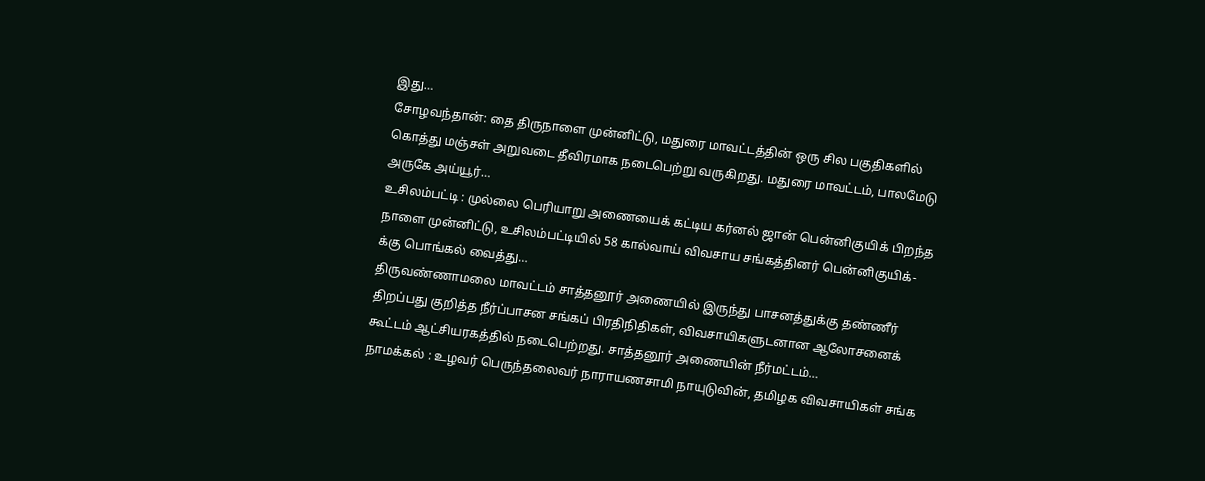இது…
சோழவந்தான்: தை திருநாளை முன்னிட்டு, மதுரை மாவட்டத்தின் ஒரு சில பகுதிகளில் கொத்து மஞ்சள் அறுவடை தீவிரமாக நடைபெற்று வருகிறது. மதுரை மாவட்டம், பாலமேடு அருகே அய்யூர்…
உசிலம்பட்டி : முல்லை பெரியாறு அணையைக் கட்டிய கர்னல் ஜான் பென்னிகுயிக் பிறந்த நாளை முன்னிட்டு, உசிலம்பட்டியில் 58 கால்வாய் விவசாய சங்கத்தினர் பென்னிகுயிக்-க்கு பொங்கல் வைத்து…
திருவண்ணாமலை மாவட்டம் சாத்தனூர் அணையில் இருந்து பாசனத்துக்கு தண்ணீர் திறப்பது குறித்த நீர்ப்பாசன சங்கப் பிரதிநிதிகள், விவசாயிகளுடனான ஆலோசனைக் கூட்டம் ஆட்சியரகத்தில் நடைபெற்றது. சாத்தனூர் அணையின் நீர்மட்டம்…
நாமக்கல் : உழவர் பெருந்தலைவர் நாராயணசாமி நாயுடுவின், தமிழக விவசாயிகள் சங்க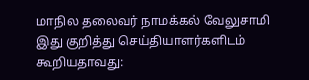மாநில தலைவர் நாமக்கல் வேலுசாமி இது குறித்து செய்தியாளர்களிடம் கூறியதாவது: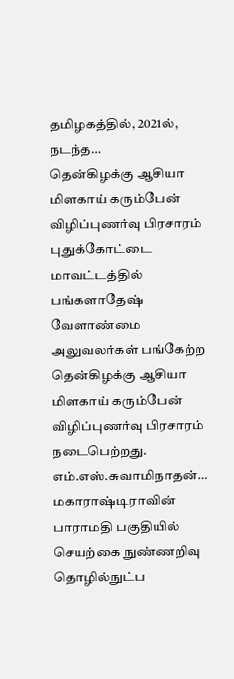தமிழகத்தில், 2021ல், நடந்த…
தென்கிழக்கு ஆசியா மிளகாய் கரும்பேன் விழிப்புணர்வு பிரசாரம் புதுக்கோட்டை மாவட்டத்தில் பங்களாதேஷ் வேளாண்மை அலுவலர்கள் பங்கேற்ற தென்கிழக்கு ஆசியா மிளகாய் கரும்பேன் விழிப்புணர்வு பிரசாரம் நடைபெற்றது. எம்.எஸ்.சுவாமிநாதன்…
மகாராஷ்டிராவின் பாராமதி பகுதியில் செயற்கை நுண்ணறிவு தொழில்நுட்ப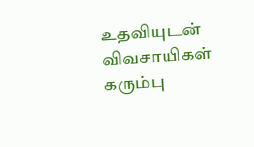உதவியுடன் விவசாயிகள் கரும்பு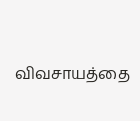விவசாயத்தை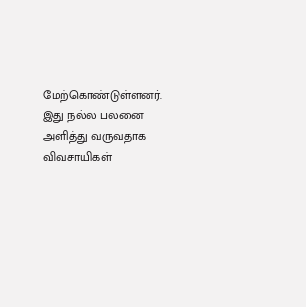மேற்கொண்டுள்ளனர். இது நல்ல பலனை அளித்து வருவதாக விவசாயிகள்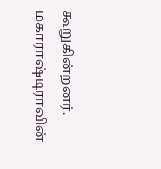கூறுகின்றனர். மகாராஷ்டிராவின்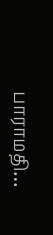பாராமதி…